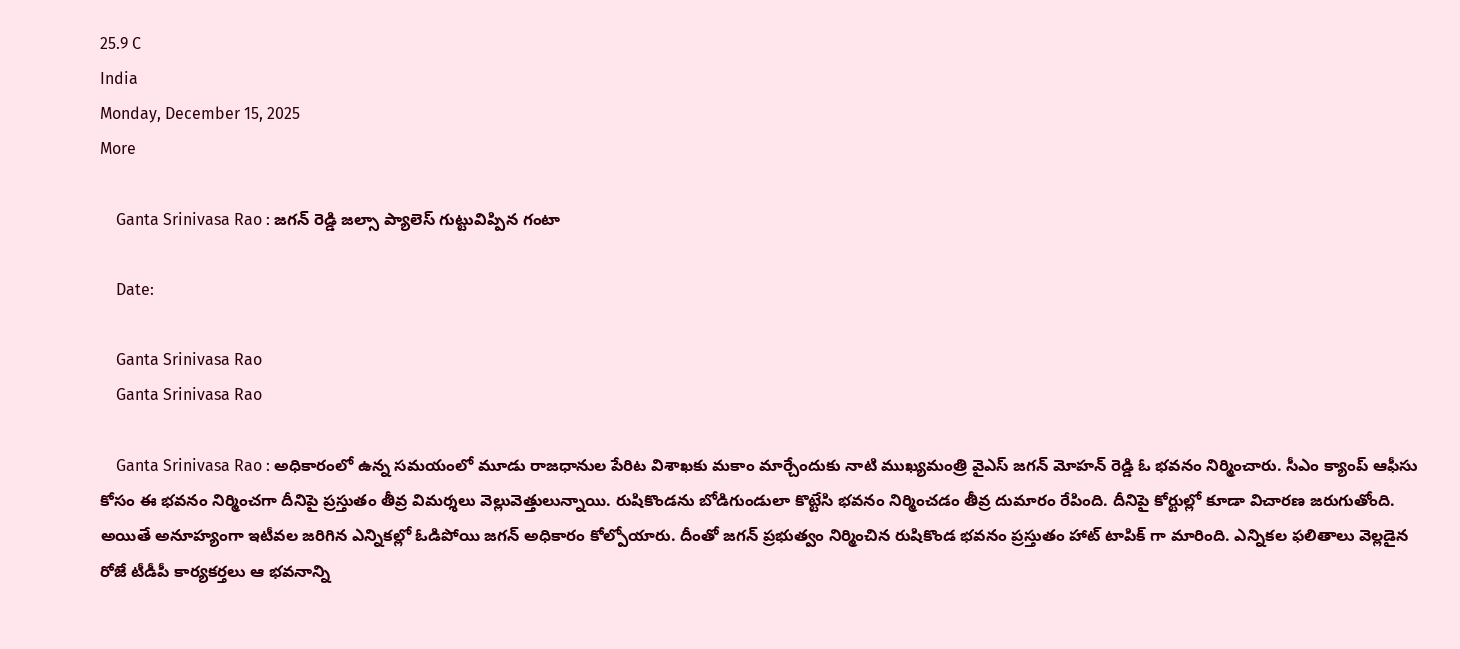25.9 C
India
Monday, December 15, 2025
More

    Ganta Srinivasa Rao : జగన్ రెడ్డి జల్సా ప్యాలెస్ గుట్టువిప్పిన గంటా

    Date:

    Ganta Srinivasa Rao
    Ganta Srinivasa Rao

    Ganta Srinivasa Rao : అధికారంలో ఉన్న సమయంలో మూడు రాజధానుల పేరిట విశాఖకు మకాం మార్చేందుకు నాటి ముఖ్యమంత్రి వైఎస్‌ జగన్‌ మోహన్‌ రెడ్డి ఓ భవనం నిర్మించారు. సీఎం క్యాంప్ ఆఫీసు కోసం ఈ భవనం నిర్మించగా దీనిపై ప్రస్తుతం తీవ్ర విమర్శలు వెల్లువెత్తులున్నాయి. రుషికొండను బోడిగుండులా కొట్టేసి భవనం నిర్మించడం తీవ్ర దుమారం రేపింది. దీనిపై కోర్టుల్లో కూడా విచారణ జరుగుతోంది. అయితే అనూహ్యంగా ఇటీవల జరిగిన ఎన్నికల్లో ఓడిపోయి జగన్‌ అధికారం కోల్పోయారు. దీంతో జగన్‌ ప్రభుత్వం నిర్మించిన రుషికొండ భవనం ప్రస్తుతం హాట్ టాపిక్ గా మారింది. ఎన్నికల ఫలితాలు వెల్లడైన రోజే టీడీపీ కార్యకర్తలు ఆ భవనాన్ని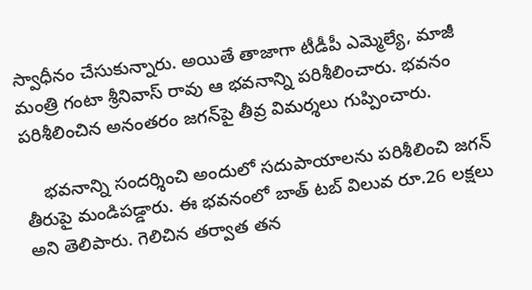స్వాధీనం చేసుకున్నారు. అయితే తాజాగా టీడీపీ ఎమ్మెల్యే, మాజీ మంత్రి గంటా శ్రీనివాస్‌ రావు ఆ భవనాన్ని పరిశీలించారు. భవనం పరిశీలించిన అనంతరం జగన్‌పై తీవ్ర విమర్శలు గుప్పించారు.

    భవనాన్ని సందర్శించి అందులో సదుపాయాలను పరిశీలించి జగన్‌ తీరుపై మండిపడ్డారు. ఈ భవనంలో బాత్‌ టబ్‌ విలువ రూ.26 లక్షలు అని తెలిపారు. గెలిచిన తర్వాత తన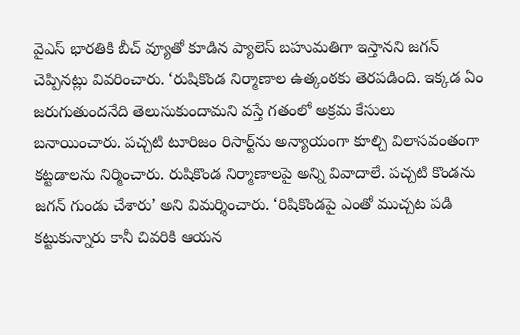వైఎస్‌ భారతికి బీచ్‌ వ్యూతో కూడిన ప్యాలెస్ బహుమతిగా ఇస్తానని జగన్ చెప్పినట్లు వివరించారు. ‘రుషికొండ నిర్మాణాల ఉత్కంఠకు తెరపడింది. ఇక్కడ ఏం జరుగుతుందనేది తెలుసుకుందామని వస్తే గతంలో అక్రమ కేసులు బనాయించారు. పచ్చటి టూరిజం రిసార్ట్‌ను అన్యాయంగా కూల్చి విలాసవంతంగా కట్టడాలను నిర్మించారు. రుషికొండ నిర్మాణాలపై అన్ని వివాదాలే. పచ్చటి కొండను జగన్‌ గుండు చేశారు’ అని విమర్శించారు. ‘రిషికొండపై ఎంతో ముచ్చట పడి కట్టుకున్నారు కానీ చివరికి ఆయన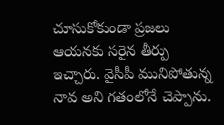చూసుకోకుండా ప్రజలు ఆయనకు సరైన తీర్పు ఇచ్చారు. వైసీపీ మునిపోతున్న నావ అని గతంలోనే చెప్పాను.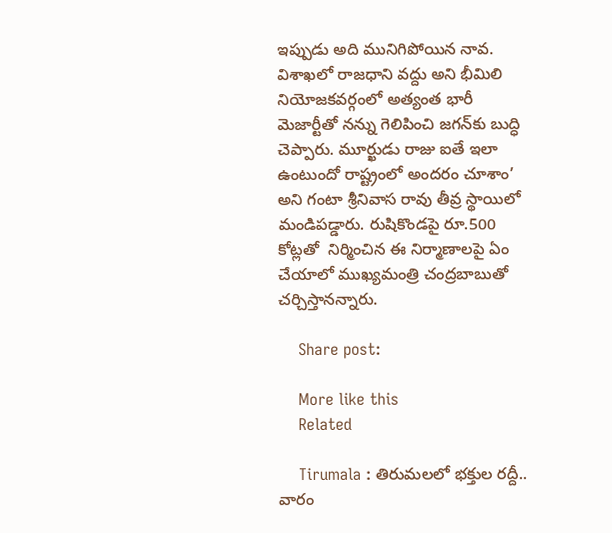ఇప్పుడు అది మునిగిపోయిన నావ. విశాఖలో రాజధాని వద్దు అని భీమిలి నియోజకవర్గంలో అత్యంత భారీ మెజార్టీతో నన్ను గెలిపించి జగన్‌కు బుద్ధి చెప్పారు. మూర్ఖుడు రాజు ఐతే ఇలా ఉంటుందో రాష్ట్రంలో అందరం చూశాం’ అని గంటా శ్రీనివాస రావు తీవ్ర స్థాయిలో మండిపడ్డారు. రుషికొండపై రూ.500 కోట్లతో  నిర్మించిన ఈ నిర్మాణాలపై ఏం చేయాలో ముఖ్యమంత్రి చంద్రబాబుతో చర్చిస్తానన్నారు.

    Share post:

    More like this
    Related

    Tirumala : తిరుమలలో భక్తుల రద్దీ.. వారం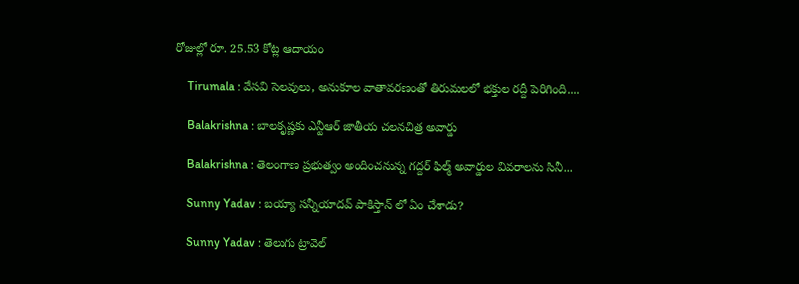రోజుల్లో రూ. 25.53 కోట్ల ఆదాయం

    Tirumala : వేసవి సెలవులు, అనుకూల వాతావరణంతో తిరుమలలో భక్తుల రద్దీ పెరిగింది....

    Balakrishna : బాలకృష్ణకు ఎన్టీఆర్‌ జాతీయ చలనచిత్ర అవార్డు

    Balakrishna : తెలంగాణ ప్రభుత్వం అందించనున్న గద్దర్‌ ఫిల్మ్‌ అవార్డుల వివరాలను సినీ...

    Sunny Yadav : బయ్యా సన్నీయాదవ్ పాకిస్తాన్ లో ఏం చేశాడు?

    Sunny Yadav : తెలుగు ట్రావెల్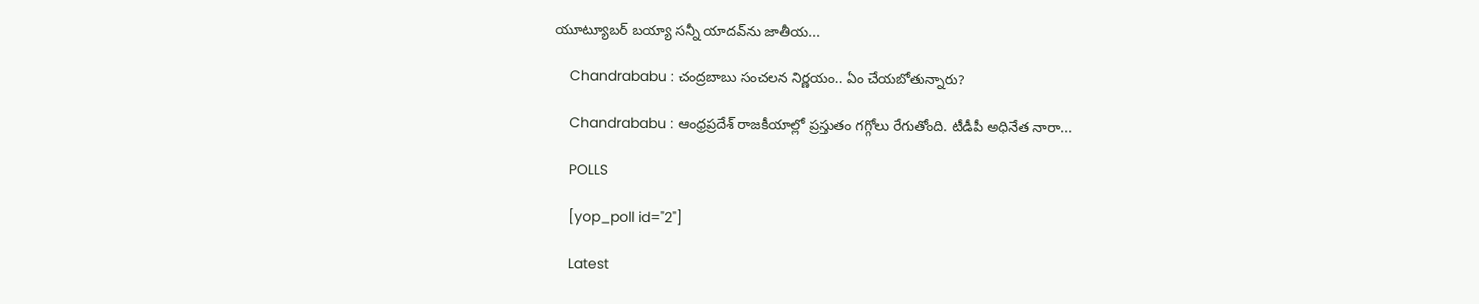యూట్యూబర్ బయ్యా సన్నీ యాదవ్‌ను జాతీయ...

    Chandrababu : చంద్రబాబు సంచలన నిర్ణయం.. ఏం చేయబోతున్నారు?

    Chandrababu : ఆంధ్రప్రదేశ్ రాజకీయాల్లో ప్రస్తుతం గగ్గోలు రేగుతోంది. టీడీపీ అధినేత నారా...

    POLLS

    [yop_poll id="2"]

    Latest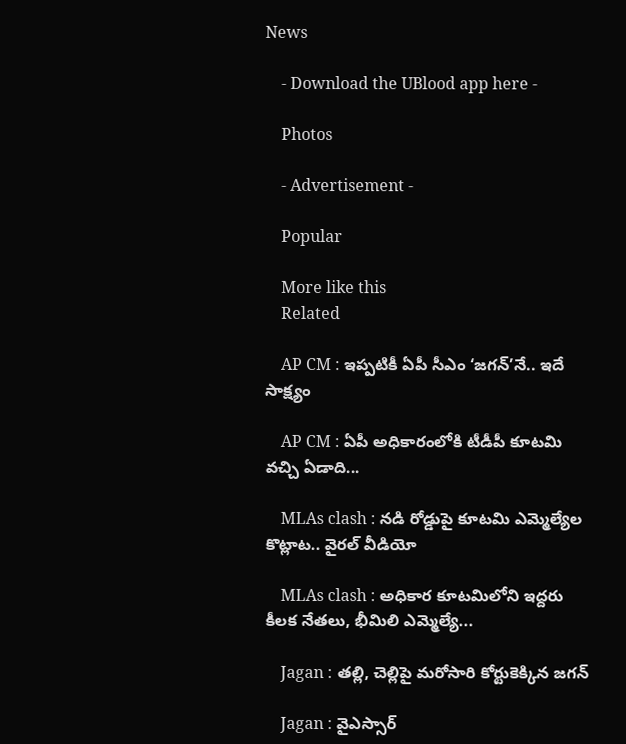News

    - Download the UBlood app here -

    Photos

    - Advertisement -

    Popular

    More like this
    Related

    AP CM : ఇప్పటికీ ఏపీ సీఎం ‘జగన్’నే.. ఇదే సాక్ష్యం

    AP CM : ఏపీ అధికారంలోకి టీడీపీ కూటమి వచ్చి ఏడాది...

    MLAs clash : నడి రోడ్డుపై కూటమి ఎమ్మెల్యేల కొట్లాట.. వైరల్ వీడియో

    MLAs clash : అధికార కూటమిలోని ఇద్దరు కీలక నేతలు, భీమిలి ఎమ్మెల్యే...

    Jagan : తల్లి, చెల్లిపై మరోసారి కోర్టుకెక్కిన జగన్

    Jagan : వైఎస్సార్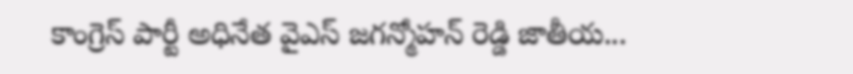కాంగ్రెస్ పార్టీ అధినేత వైఎస్ జగన్మోహన్ రెడ్డి జాతీయ...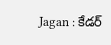Jagan : కేడర్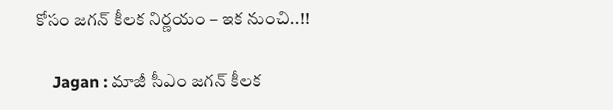కోసం జగన్ కీలక నిర్ణయం – ఇక నుంచి..!!

    Jagan : మాజీ సీఎం జగన్ కీలక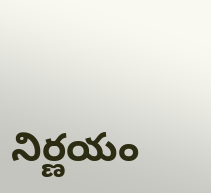నిర్ణయం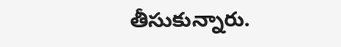తీసుకున్నారు.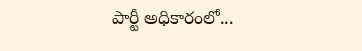పార్టీ అధికారంలో...